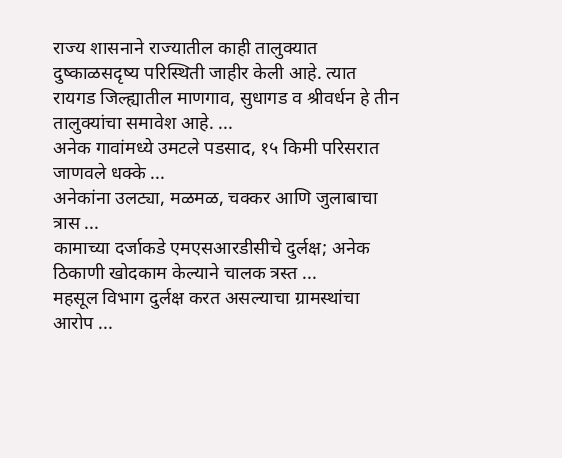राज्य शासनाने राज्यातील काही तालुक्यात दुष्काळसदृष्य परिस्थिती जाहीर केली आहे. त्यात रायगड जिल्ह्यातील माणगाव, सुधागड व श्रीवर्धन हे तीन तालुक्यांचा समावेश आहे. ...
अनेक गावांमध्ये उमटले पडसाद, १५ किमी परिसरात जाणवले धक्के ...
अनेकांना उलट्या, मळमळ, चक्कर आणि जुलाबाचा त्रास ...
कामाच्या दर्जाकडे एमएसआरडीसीचे दुर्लक्ष; अनेक ठिकाणी खोदकाम केल्याने चालक त्रस्त ...
महसूल विभाग दुर्लक्ष करत असल्याचा ग्रामस्थांचा आरोप ...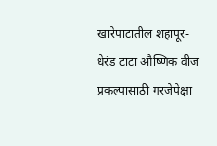खारेपाटातील शहापूर-धेरंड टाटा औष्णिक वीज प्रकल्पासाठी गरजेपेक्षा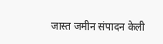जास्त जमीन संपादन केली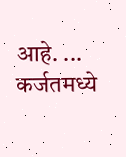आहे. ...
कर्जतमध्ये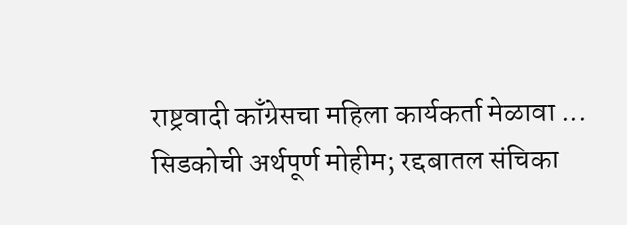राष्ट्रवादी काँग्रेसचा महिला कार्यकर्ता मेळावा ...
सिडकोची अर्थपूर्ण मोहीम; रद्दबातल संचिका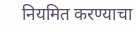नियमित करण्याचा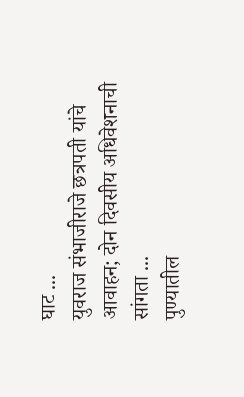घाट ...
युवराज संभाजीराजे छत्रपती यांचे आवाहन; दोन दिवसीय अधिवेशनाची सांगता ...
पुण्यातील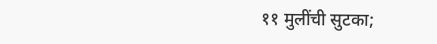११ मुलींची सुटका;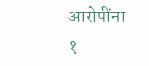आरोपींना १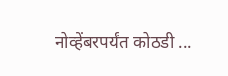नोव्हेंबरपर्यंत कोठडी ...